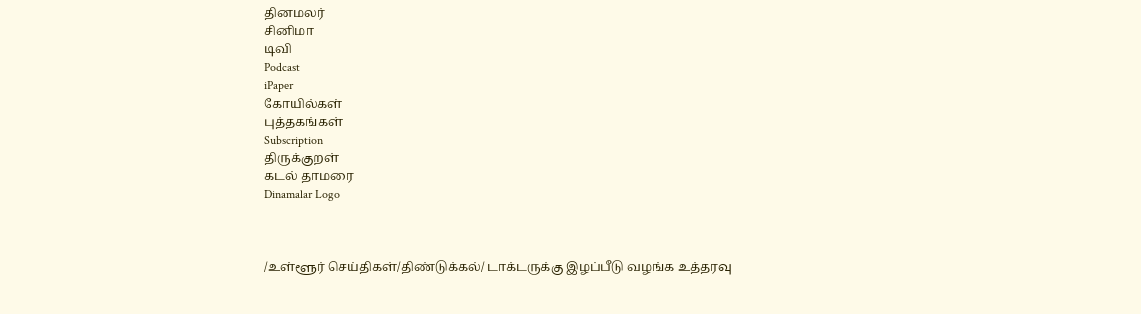தினமலர்
சினிமா
டிவி
Podcast
iPaper
கோயில்கள்
புத்தகங்கள்
Subscription
திருக்குறள்
கடல் தாமரை
Dinamalar Logo



/உள்ளூர் செய்திகள்/திண்டுக்கல்/ டாக்டருக்கு இழப்பீடு வழங்க உத்தரவு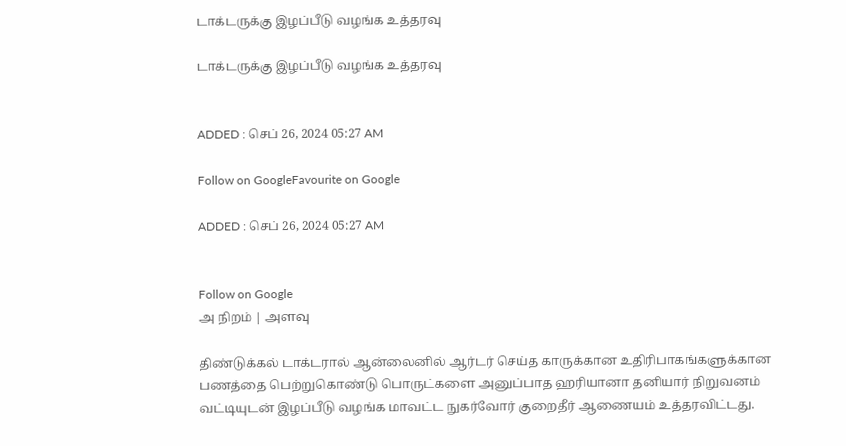டாக்டருக்கு இழப்பீடு வழங்க உத்தரவு

டாக்டருக்கு இழப்பீடு வழங்க உத்தரவு


ADDED : செப் 26, 2024 05:27 AM

Follow on GoogleFavourite on Google

ADDED : செப் 26, 2024 05:27 AM


Follow on Google
அ நிறம் | அளவு

திண்டுக்கல் டாக்டரால் ஆன்லைனில் ஆர்டர் செய்த காருக்கான உதிரிபாகங்களுக்கான பணத்தை பெற்றுகொண்டு பொருட்களை அனுப்பாத ஹரியானா தனியார் நிறுவனம் வட்டியுடன் இழப்பீடு வழங்க மாவட்ட நுகர்வோர் குறைதீர் ஆணையம் உத்தரவிட்டது.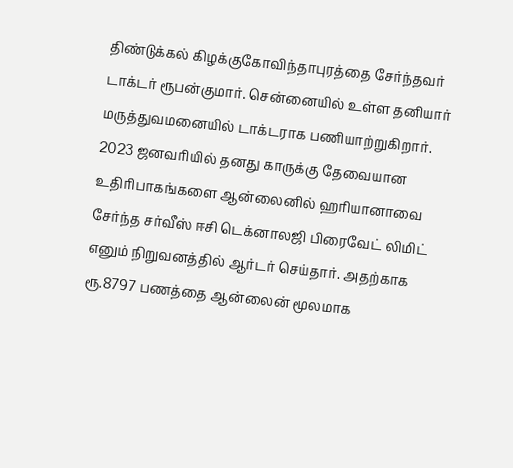திண்டுக்கல் கிழக்குகோவிந்தாபுரத்தை சேர்ந்தவர் டாக்டர் ரூபன்குமார். சென்னையில் உள்ள தனியார் மருத்துவமனையில் டாக்டராக பணியாற்றுகிறார். 2023 ஜனவரியில் தனது காருக்கு தேவையான உதிரிபாகங்களை ஆன்லைனில் ஹரியானாவை சேர்ந்த சர்வீஸ் ஈசி டெக்னாலஜி பிரைவேட் லிமிட் எனும் நிறுவனத்தில் ஆர்டர் செய்தார். அதற்காக ரூ.8797 பணத்தை ஆன்லைன் மூலமாக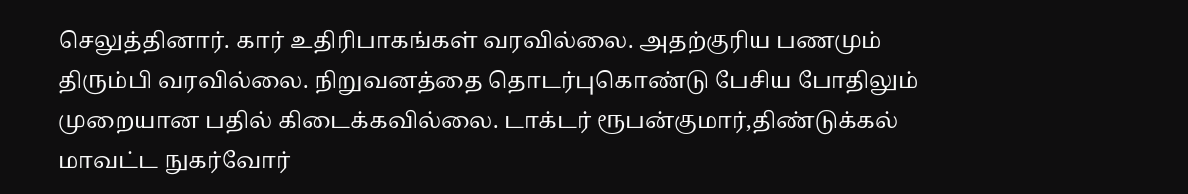செலுத்தினார். கார் உதிரிபாகங்கள் வரவில்லை. அதற்குரிய பணமும் திரும்பி வரவில்லை. நிறுவனத்தை தொடர்புகொண்டு பேசிய போதிலும் முறையான பதில் கிடைக்கவில்லை. டாக்டர் ரூபன்குமார்,திண்டுக்கல் மாவட்ட நுகர்வோர்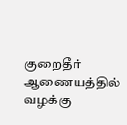குறைதீர் ஆணையத்தில் வழக்கு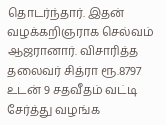தொடர்ந்தார். இதன் வழக்கறிஞராக செல்வம் ஆஜரானார். விசாரித்த தலைவர் சித்ரா ரூ.8797 உடன் 9 சதவீதம் வட்டி சேர்த்து வழங்க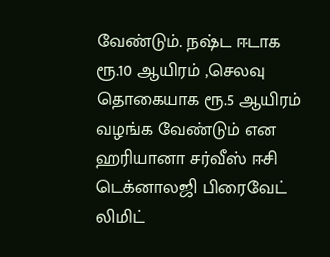வேண்டும். நஷ்ட ஈடாக ரூ.10 ஆயிரம் ,செலவு தொகையாக ரூ.5 ஆயிரம் வழங்க வேண்டும் என ஹரியானா சர்வீஸ் ஈசி டெக்னாலஜி பிரைவேட் லிமிட்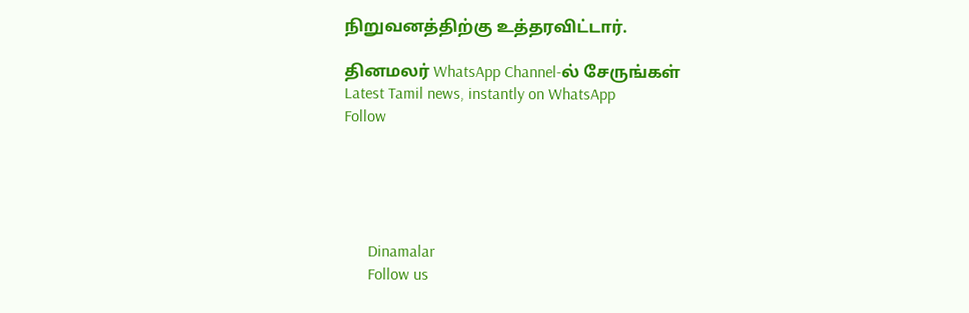நிறுவனத்திற்கு உத்தரவிட்டார்.

தினமலர் WhatsApp Channel-ல் சேருங்கள்
Latest Tamil news, instantly on WhatsApp
Follow





      Dinamalar
      Follow us